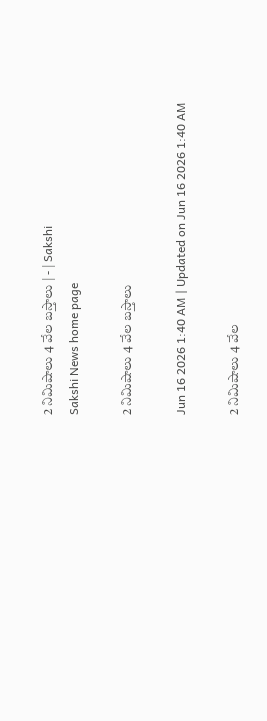2 నిమిషాలు 4 వేల బస్తాలు | - | Sakshi
Sakshi News home page

2 నిమిషాలు 4 వేల బస్తాలు

Jun 16 2026 1:40 AM | Updated on Jun 16 2026 1:40 AM

2 నిమిషాలు 4 వేల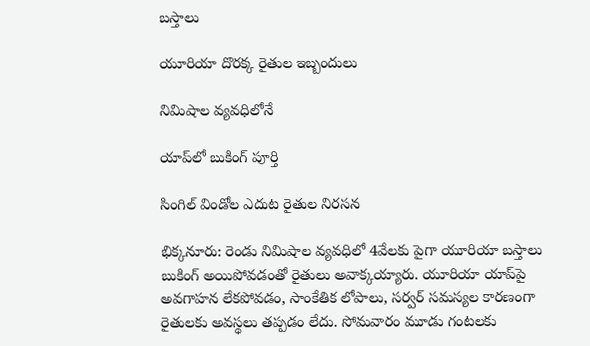బస్తాలు

యూరియా దొరక్క రైతుల ఇబ్బందులు

నిమిషాల వ్యవధిలోనే

యాప్‌లో బుకింగ్‌ పూర్తి

సింగిల్‌ విండోల ఎదుట రైతుల నిరసన

భిక్కనూరు: రెండు నిమిషాల వ్యవధిలో 4వేలకు పైగా యూరియా బస్తాలు బుకింగ్‌ అయిపోవడంతో రైతులు అవాక్కయ్యారు. యూరియా యాప్‌పై అవగాహన లేకపోవడం, సాంకేతిక లోపాలు, సర్వర్‌ సమస్యల కారణంగా రైతులకు అవస్థలు తప్పడం లేదు. సోమవారం మూడు గంటలకు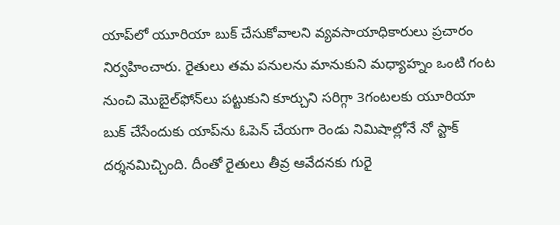యాప్‌లో యూరియా బుక్‌ చేసుకోవాలని వ్యవసాయాధికారులు ప్రచారం నిర్వహించారు. రైతులు తమ పనులను మానుకుని మధ్యాహ్నం ఒంటి గంట నుంచి మొబైల్‌ఫోన్‌లు పట్టుకుని కూర్చుని సరిగ్గా 3గంటలకు యూరియా బుక్‌ చేసేందుకు యాప్‌ను ఓపెన్‌ చేయగా రెండు నిమిషాల్లోనే నో స్టాక్‌ దర్శనమిచ్చింది. దీంతో రైతులు తీవ్ర ఆవేదనకు గురై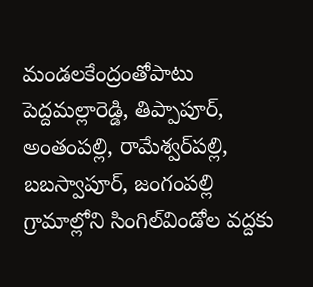మండలకేంద్రంతోపాటు పెద్దమల్లారెడ్డి, తిప్పాపూర్‌, అంతంపల్లి, రామేశ్వర్‌పల్లి, బబస్వాపూర్‌, జంగంపల్లి గ్రామాల్లోని సింగిల్‌విండోల వద్దకు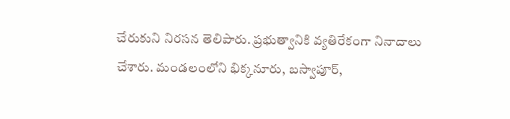చేరుకుని నిరసన తెలిపారు. ప్రభుత్వానికి వ్యతిరేకంగా నినాదాలు చేశారు. మండలంలోని భిక్కనూరు, బస్వాపూర్‌,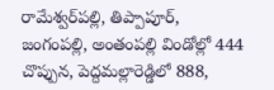రామేశ్వర్‌పల్లి, తిప్పాపూర్‌, జంగంపల్లి, అంతంపల్లి విండోల్లో 444 చొప్పున, పెద్దమల్లారెడ్డిలో 888,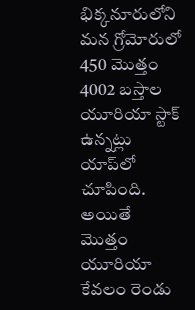భిక్కనూరులోని మన గ్రోమోరులో 450 మొత్తం 4002 బస్తాల యూరియా స్టాక్‌ ఉన్నట్లు యాప్‌లో చూపింది. అయితే మొత్తం యూరియా కేవలం రెండు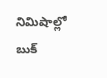నిమిషాల్లో బుక్‌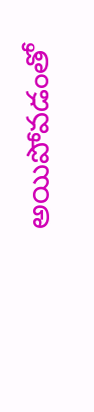అయిపోవడంతో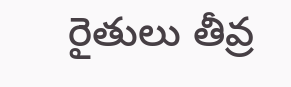రైతులు తీవ్ర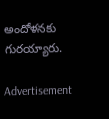అందోళనకు గురయ్యారు.

Advertisement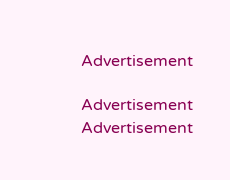Advertisement

Advertisement
Advertisement